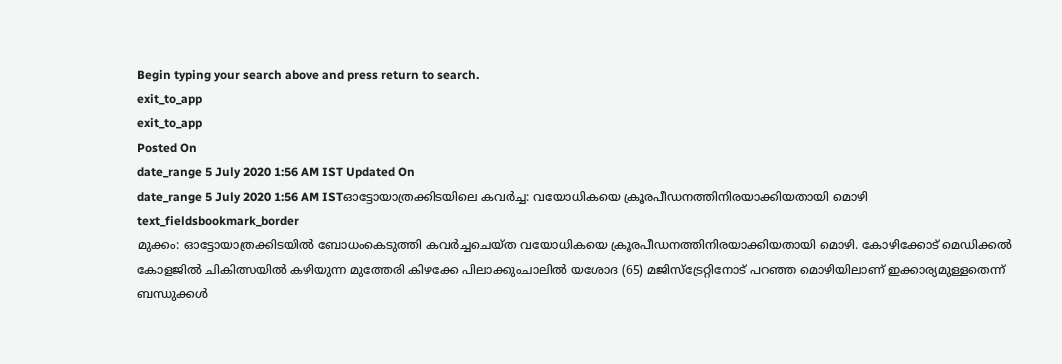Begin typing your search above and press return to search.
exit_to_app
exit_to_app
Posted On
date_range 5 July 2020 1:56 AM IST Updated On
date_range 5 July 2020 1:56 AM ISTഓട്ടോയാത്രക്കിടയിലെ കവർച്ച: വയോധികയെ ക്രൂരപീഡനത്തിനിരയാക്കിയതായി മൊഴി
text_fieldsbookmark_border
മുക്കം: ഓട്ടോയാത്രക്കിടയിൽ ബോധംകെടുത്തി കവർച്ചചെയ്ത വയോധികയെ ക്രൂരപീഡനത്തിനിരയാക്കിയതായി മൊഴി. കോഴിക്കോട് മെഡിക്കൽ കോളജിൽ ചികിത്സയിൽ കഴിയുന്ന മുത്തേരി കിഴക്കേ പിലാക്കുംചാലിൽ യശോദ (65) മജിസ്ട്രേറ്റിനോട് പറഞ്ഞ മൊഴിയിലാണ് ഇക്കാര്യമുള്ളതെന്ന് ബന്ധുക്കൾ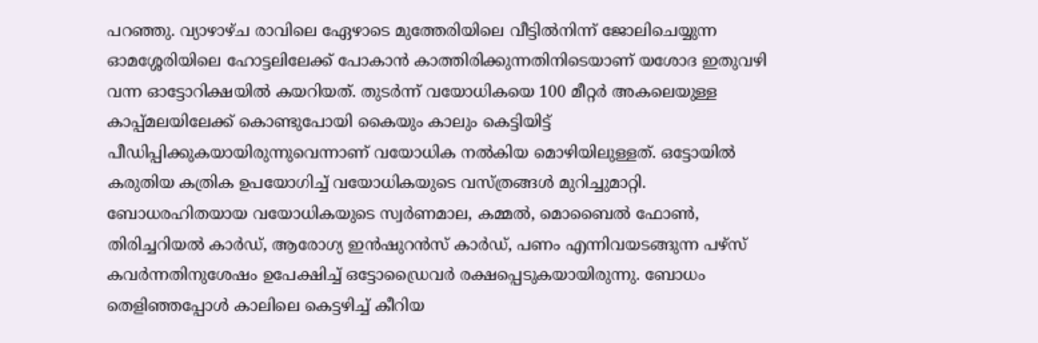പറഞ്ഞു. വ്യാഴാഴ്ച രാവിലെ ഏേഴാടെ മുത്തേരിയിലെ വീട്ടിൽനിന്ന് ജോലിചെയ്യുന്ന ഓമശ്ശേരിയിലെ ഹോട്ടലിലേക്ക് പോകാൻ കാത്തിരിക്കുന്നതിനിടെയാണ് യശോദ ഇതുവഴി വന്ന ഓട്ടോറിക്ഷയിൽ കയറിയത്. തുടർന്ന് വയോധികയെ 100 മീറ്റർ അകലെയുള്ള കാപ്പ്മലയിലേക്ക് കൊണ്ടുപോയി കൈയും കാലും കെട്ടിയിട്ട് പീഡിപ്പിക്കുകയായിരുന്നുവെന്നാണ് വയോധിക നൽകിയ മൊഴിയിലുള്ളത്. ഒട്ടോയിൽ കരുതിയ കത്രിക ഉപയോഗിച്ച് വയോധികയുടെ വസ്ത്രങ്ങൾ മുറിച്ചുമാറ്റി. ബോധരഹിതയായ വയോധികയുടെ സ്വർണമാല, കമ്മൽ, മൊബൈൽ ഫോൺ, തിരിച്ചറിയൽ കാർഡ്, ആരോഗ്യ ഇൻഷുറൻസ് കാർഡ്, പണം എന്നിവയടങ്ങുന്ന പഴ്സ് കവർന്നതിനുശേഷം ഉപേക്ഷിച്ച് ഒട്ടോഡ്രൈവർ രക്ഷപ്പെടുകയായിരുന്നു. ബോധം തെളിഞ്ഞപ്പോൾ കാലിലെ കെട്ടഴിച്ച് കീറിയ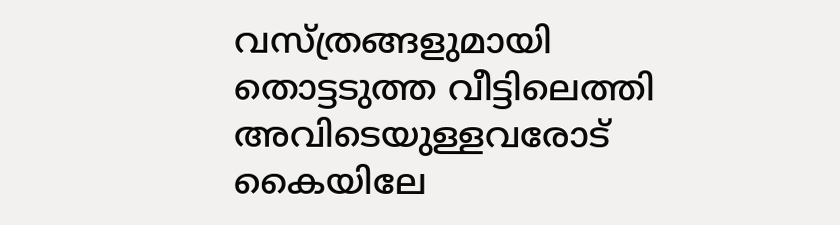വസ്ത്രങ്ങളുമായി തൊട്ടടുത്ത വീട്ടിലെത്തി അവിടെയുള്ളവരോട് കൈയിലേ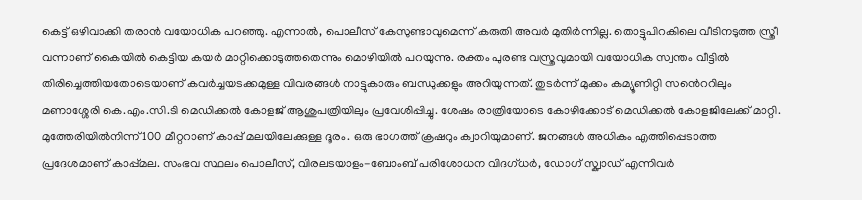കെട്ട് ഒഴിവാക്കി തരാൻ വയോധിക പറഞ്ഞു. എന്നാൽ, പൊലീസ് കേസുണ്ടാവുമെന്ന് കരുതി അവർ മുതിർന്നില്ല. തൊട്ടുപിറകിലെ വീടിനടുത്ത സ്ത്രീ വന്നാണ് കൈയിൽ കെട്ടിയ കയർ മാറ്റിക്കൊടുത്തതെന്നും മൊഴിയിൽ പറയുന്നു. രക്തം പുരണ്ട വസ്ത്രവുമായി വയോധിക സ്വന്തം വീട്ടിൽ തിരിച്ചെത്തിയതോടെയാണ് കവർച്ചയടക്കമുള്ള വിവരങ്ങൾ നാട്ടുകാരും ബന്ധുക്കളും അറിയുന്നത്. തുടർന്ന് മുക്കം കമ്യൂണിറ്റി സൻെററിലും മണാശ്ശേരി കെ.എം.സി.ടി മെഡിക്കൽ കോളജ് ആശുപത്രിയിലും പ്രവേശിപ്പിച്ചു. ശേഷം രാത്രിയോടെ കോഴിക്കോട് മെഡിക്കൽ കോളജിലേക്ക് മാറ്റി. മുത്തേരിയിൽനിന്ന് 100 മീറ്ററാണ് കാപ്പ് മലയിലേക്കുള്ള ദൂരം. ഒരു ഭാഗത്ത് ക്രഷറും ക്വാറിയുമാണ്. ജനങ്ങൾ അധികം എത്തിപ്പെടാത്ത പ്രദേശമാണ് കാപ്പ്മല. സംഭവ സ്ഥലം പൊലീസ്, വിരലടയാളം-ബോംബ് പരിശോധന വിദഗ്ധർ, ഡോഗ് സ്ക്വാഡ് എന്നിവർ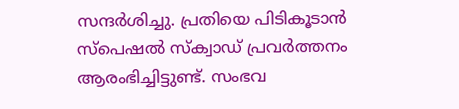സന്ദർശിച്ചു. പ്രതിയെ പിടികൂടാൻ സ്പെഷൽ സ്ക്വാഡ് പ്രവർത്തനം ആരംഭിച്ചിട്ടുണ്ട്. സംഭവ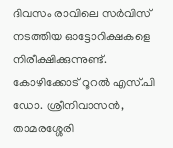ദിവസം രാവിലെ സർവിസ് നടത്തിയ ഓട്ടോറിക്ഷകളെ നിരീക്ഷിക്കുന്നുണ്ട്. കോഴിക്കോട് റൂറൽ എസ്.പി ഡോ. ശ്രീനിവാസൻ, താമരശ്ശേരി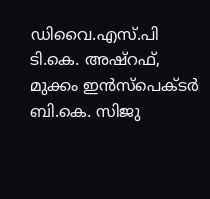ഡിവൈ.എസ്.പി ടി.കെ. അഷ്റഫ്, മുക്കം ഇൻസ്പെക്ടർ ബി.കെ. സിജു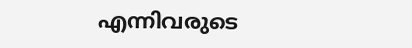എന്നിവരുടെ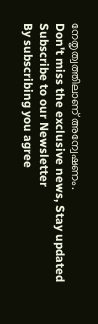നേതൃത്വത്തിലാണ് അന്വേഷണം.
Don't miss the exclusive news, Stay updated
Subscribe to our Newsletter
By subscribing you agree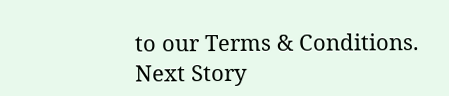to our Terms & Conditions.
Next Story